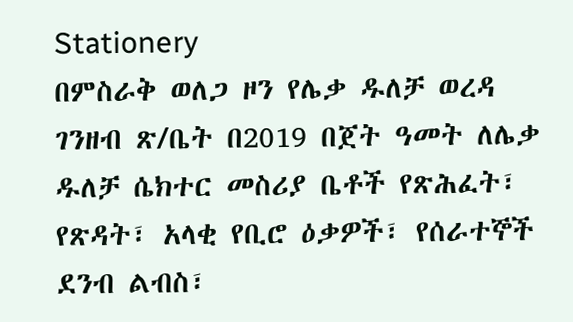Stationery
በምስራቅ ወለጋ ዞን የሌቃ ዱለቻ ወረዳ ገንዘብ ጽ/ቤት በ2019 በጀት ዓመት ለሌቃ ዱለቻ ሴክተር መስሪያ ቤቶች የጽሕፈት፣ የጽዳት፣ አላቂ የቢሮ ዕቃዎች፣ የሰራተኞች ደንብ ልብስ፣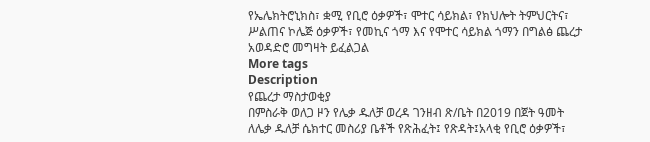የኤሌክትሮኒክስ፣ ቋሚ የቢሮ ዕቃዎች፣ ሞተር ሳይክል፣ የክህሎት ትምህርትና፣ ሥልጠና ኮሌጅ ዕቃዎች፣ የመኪና ጎማ እና የሞተር ሳይክል ጎማን በግልፅ ጨረታ አወዳድሮ መግዛት ይፈልጋል
More tags
Description
የጨረታ ማስታወቂያ
በምስራቅ ወለጋ ዞን የሌቃ ዱለቻ ወረዳ ገንዘብ ጽ/ቤት በ2019 በጀት ዓመት ለሌቃ ዱለቻ ሴክተር መስሪያ ቤቶች የጽሕፈት፤ የጽዳት፤አላቂ የቢሮ ዕቃዎች፣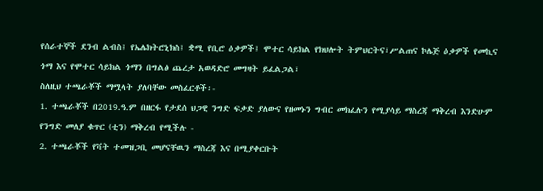የሰራተኞች ደንብ ልብስ፤ የኤሌክትሮኒክስ፤ ቋሚ የቢሮ ዕቃዎች፤ ሞተር ሳይክል የክህሎት ትምህርትና፣ሥልጠና ኮሌጅ ዕቃዎች የመኪና ጎማ እና የሞተር ሳይክል ጎማን በግልፅ ጨረታ አወዳድሮ መግዛት ይፈልጋል፣
ስለዚህ ተጫራቾች ማሟላት ያለባቸው መስፈርቶች፡-
1. ተጫራቾች በ2019.ዓ.ም በዘርፋ የታደሰ ህጋዊ ንግድ ፍቃድ ያለውና የዘመኑን ግብር መክፈሉን የሚያሳይ ማስረጃ ማቅረብ እንድሁም የንግድ መለያ ቁጥር (ቲን) ማቅረብ የሚችሉ -
2. ተጫራቾች የቫት ተመዝጋቢ መሆናቸዉን ማስረጃ እና በሚያቀርቡት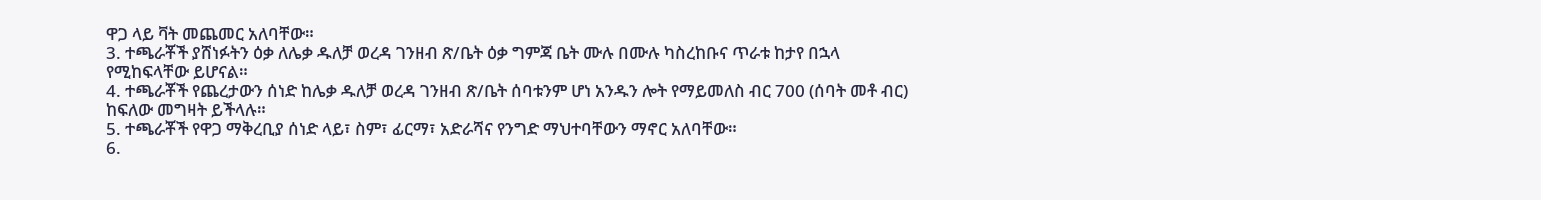ዋጋ ላይ ቫት መጨመር አለባቸው።
3. ተጫራቾች ያሸነፉትን ዕቃ ለሌቃ ዱለቻ ወረዳ ገንዘብ ጽ/ቤት ዕቃ ግምጃ ቤት ሙሉ በሙሉ ካስረከቡና ጥራቱ ከታየ በኋላ የሚከፍላቸው ይሆናል።
4. ተጫራቾች የጨረታውን ሰነድ ከሌቃ ዱለቻ ወረዳ ገንዘብ ጽ/ቤት ሰባቱንም ሆነ አንዱን ሎት የማይመለስ ብር 700 (ሰባት መቶ ብር) ከፍለው መግዛት ይችላሉ።
5. ተጫራቾች የዋጋ ማቅረቢያ ሰነድ ላይ፣ ስም፣ ፊርማ፣ አድራሻና የንግድ ማህተባቸውን ማኖር አለባቸው።
6.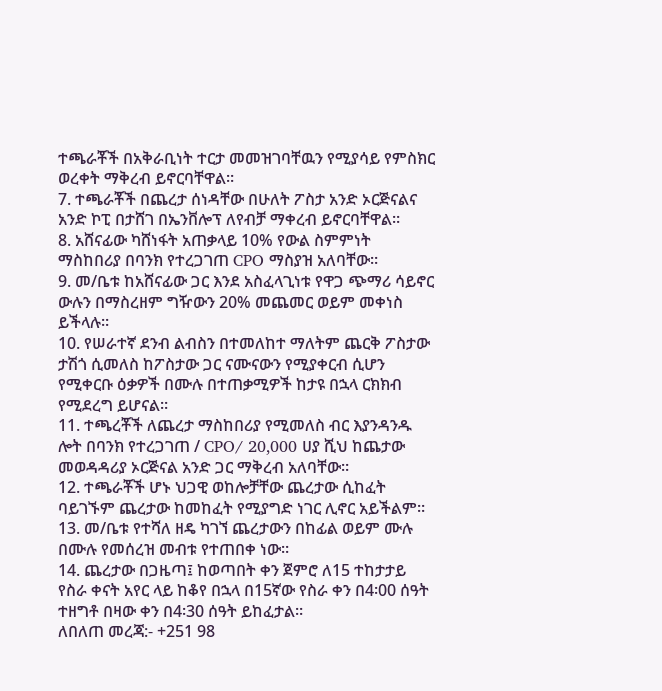ተጫራቾች በአቅራቢነት ተርታ መመዝገባቸዉን የሚያሳይ የምስክር ወረቀት ማቅረብ ይኖርባቸዋል።
7. ተጫራቾች በጨረታ ሰነዳቸው በሁለት ፖስታ አንድ ኦርጅናልና አንድ ኮፒ በታሸገ በኤንቨሎፕ ለየብቻ ማቀረብ ይኖርባቸዋል።
8. አሸናፊው ካሸነፋት አጠቃላይ 10% የውል ስምምነት ማስከበሪያ በባንክ የተረጋገጠ CPO ማስያዝ አለባቸው።
9. መ/ቤቱ ከአሸናፊው ጋር እንደ አስፈላጊነቱ የዋጋ ጭማሪ ሳይኖር ውሉን በማስረዘም ግዥውን 20% መጨመር ወይም መቀነስ ይችላሉ።
10. የሠራተኛ ደንብ ልብስን በተመለከተ ማለትም ጨርቅ ፖስታው ታሽጎ ሲመለስ ከፖስታው ጋር ናሙናውን የሚያቀርብ ሲሆን የሚቀርቡ ዕቃዎች በሙሉ በተጠቃሚዎች ከታዩ በኋላ ርክክብ የሚደረግ ይሆናል።
11. ተጫረቾች ለጨረታ ማስከበሪያ የሚመለስ ብር እያንዳንዱ ሎት በባንክ የተረጋገጠ / CPO/ 20,000 ሀያ ሺህ ከጨታው መወዳዳሪያ ኦርጅናል አንድ ጋር ማቅረብ አለባቸው።
12. ተጫራቾች ሆኑ ህጋዊ ወከሎቻቸው ጨረታው ሲከፈት ባይገኙም ጨረታው ከመከፈት የሚያግድ ነገር ሊኖር አይችልም።
13. መ/ቤቱ የተሻለ ዘዴ ካገኘ ጨረታውን በከፊል ወይም ሙሉ በሙሉ የመሰረዝ መብቱ የተጠበቀ ነው።
14. ጨረታው በጋዜጣ፤ ከወጣበት ቀን ጀምሮ ለ15 ተከታታይ የስራ ቀናት አየር ላይ ከቆየ በኋላ በ15ኛው የስራ ቀን በ4፡00 ሰዓት ተዘግቶ በዛው ቀን በ4፡30 ሰዓት ይከፈታል።
ለበለጠ መረጃ:- +251 98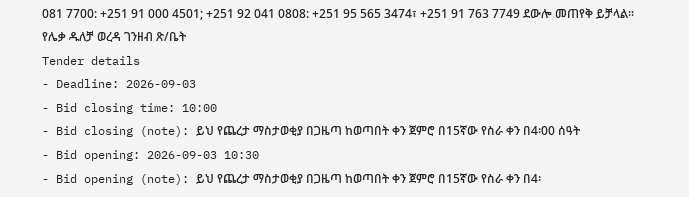081 7700: +251 91 000 4501; +251 92 041 0808: +251 95 565 3474፣ +251 91 763 7749 ደውሎ መጠየቅ ይቻላል።
የሌቃ ዱለቻ ወረዳ ገንዘብ ጽ/ቤት
Tender details
- Deadline: 2026-09-03
- Bid closing time: 10:00
- Bid closing (note): ይህ የጨረታ ማስታወቂያ በጋዜጣ ከወጣበት ቀን ጀምሮ በ15ኛው የስራ ቀን በ4፡00 ሰዓት
- Bid opening: 2026-09-03 10:30
- Bid opening (note): ይህ የጨረታ ማስታወቂያ በጋዜጣ ከወጣበት ቀን ጀምሮ በ15ኛው የስራ ቀን በ4፡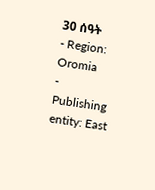30 ሰዓት
- Region: Oromia
- Publishing entity: East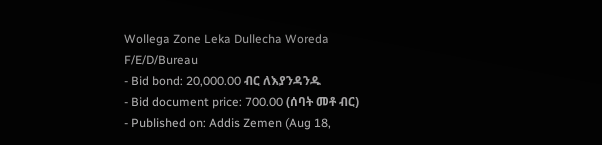Wollega Zone Leka Dullecha Woreda F/E/D/Bureau
- Bid bond: 20,000.00 ብር ለእያንዳንዱ
- Bid document price: 700.00 (ሰባት መቶ ብር)
- Published on: Addis Zemen (Aug 18,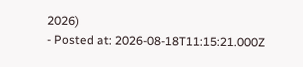2026)
- Posted at: 2026-08-18T11:15:21.000Z